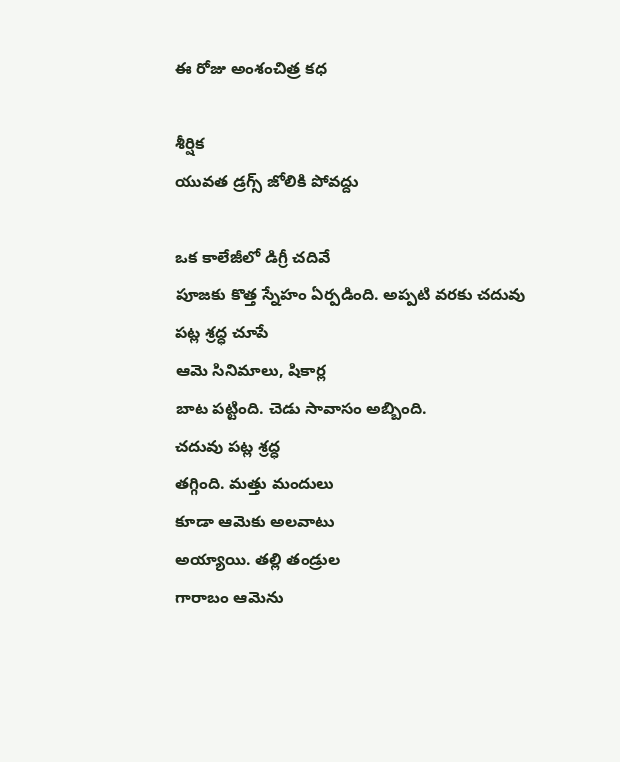ఈ రోజు అంశంచిత్ర కధ

శీర్షిక
యువత డ్రగ్స్ జోలికి పోవద్దు

ఒక కాలేజీలో డిగ్రీ చదివే
పూజకు కొత్త స్నేహం ఏర్పడింది. అప్పటి వరకు చదువు పట్ల శ్రద్ధ చూపే
ఆమె సినిమాలు, షికార్ల
బాట పట్టింది. చెడు సావాసం అబ్బింది.
చదువు పట్ల శ్రద్ధ
తగ్గింది. మత్తు మందులు
కూడా ఆమెకు అలవాటు
అయ్యాయి. తల్లి తండ్రుల
గారాబం ఆమెను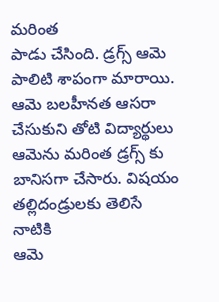మరింత
పాడు చేసింది. డ్రగ్స్ ఆమె
పాలిటి శాపంగా మారాయి.
ఆమె బలహీనత ఆసరా
చేసుకుని తోటి విద్యార్థులు
ఆమెను మరింత డ్రగ్స్ కు
బానిసగా చేసారు. విషయం
తల్లిదండ్రులకు తెలిసే నాటికి
ఆమె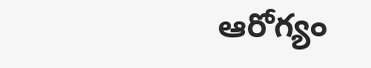ఆరోగ్యం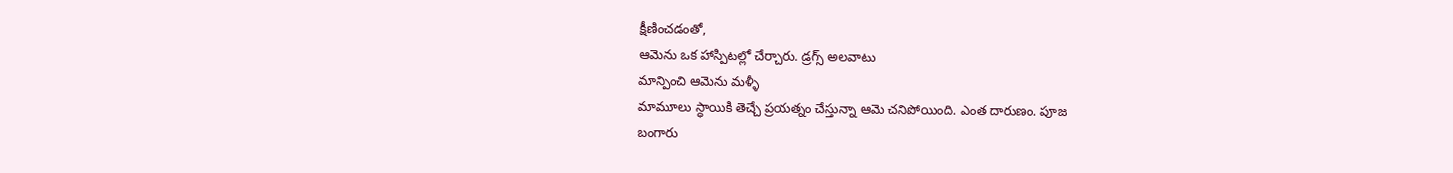క్షీణించడంతో,
ఆమెను ఒక హాస్పిటల్లో చేర్చారు. డ్రగ్స్ అలవాటు
మాన్పించి ఆమెను మళ్ళీ
మామూలు స్ధాయికి తెచ్చే ప్రయత్నం చేస్తున్నా ఆమె చనిపోయింది. ఎంత దారుణం. పూజ
బంగారు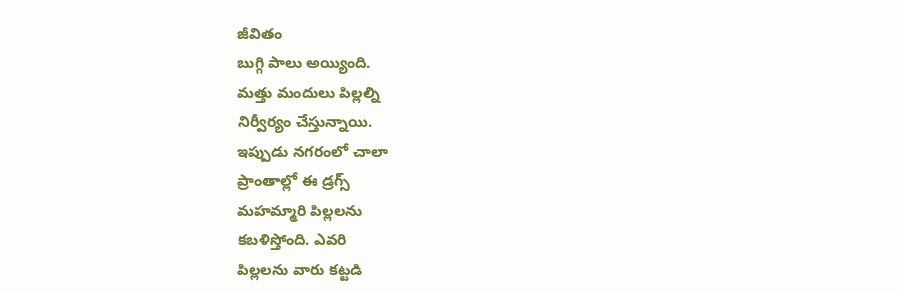జీవితం
బుగ్గి పాలు అయ్యింది.
మత్తు మందులు పిల్లల్ని
నిర్వీర్యం చేస్తున్నాయి.
ఇప్పుడు నగరంలో చాలా
ప్రాంతాల్లో ఈ డ్రగ్స్
మహమ్మారి పిల్లలను
కబళిస్తోంది. ఎవరి
పిల్లలను వారు కట్టడి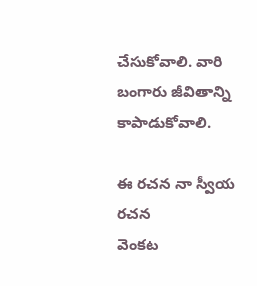చేసుకోవాలి. వారి
బంగారు జీవితాన్ని
కాపాడుకోవాలి.

ఈ రచన నా స్వీయ రచన
వెంకట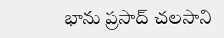భాను ప్రసాద్ చలసాని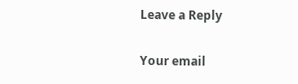Leave a Reply

Your email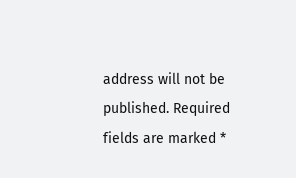address will not be published. Required fields are marked *